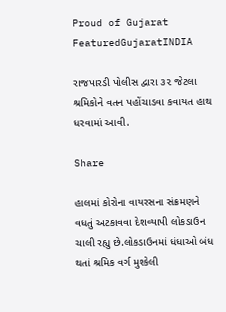Proud of Gujarat
FeaturedGujaratINDIA

રાજપારડી પોલીસ દ્વારા ૩૨ જેટલા શ્રમિકોને વતન પહોંચાડવા કવાયત હાથ ધરવામાં આવી.

Share

હાલમાં કોરોના વાયરસના સંક્રમણને વધતું અટકાવવા દેશવ્યાપી લોકડાઉન ચાલી રહ્યુ છે.લોકડાઉનમાં ધંધાઓ બંધ થતાં શ્રમિક વર્ગ મુશ્કેલી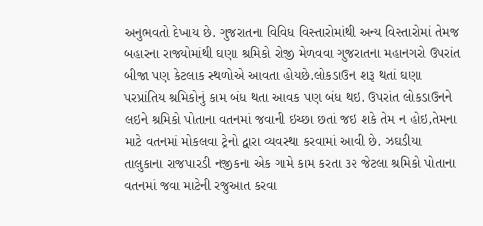અનુભવતો દેખાય છે. ગુજરાતના વિવિધ વિસ્તારોમાંથી અન્ય વિસ્તારોમાં તેમજ બહારના રાજ્યોમાંથી ઘણા શ્રમિકો રોજી મેળવવા ગુજરાતના મહાનગરો ઉપરાંત બીજા પણ કેટલાક સ્થળોએ આવતા હોયછે.લોકડાઉન શરૂ થતાં ઘણા પરપ્રાંતિય શ્રમિકોનું કામ બંધ થતા આવક પણ બંધ થઇ. ઉપરાંત લોકડાઉનને લઇને શ્રમિકો પોતાના વતનમાં જવાની ઇચ્છા છતાં જઇ શકે તેમ ન હોઇ,તેમના માટે વતનમાં મોકલવા ટ્રેનો દ્વારા વ્યવસ્થા કરવામાં આવી છે. ઝઘડીયા તાલુકાના રાજપારડી નજીકના એક ગામે કામ કરતા ૩૨ જેટલા શ્રમિકો પોતાના વતનમાં જવા માટેની રજુઆત કરવા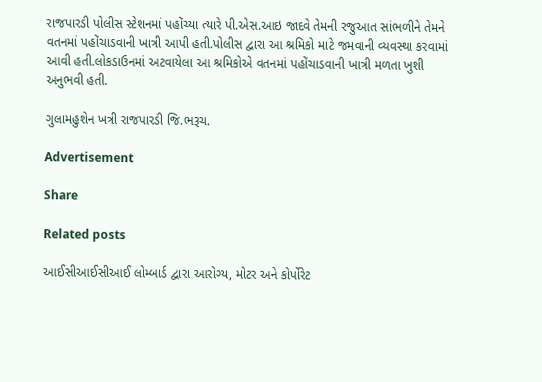રાજપારડી પોલીસ સ્ટેશનમાં પહોંચ્યા ત્યારે પી.એસ.આઇ જાદવે તેમની રજુઆત સાંભળીને તેમને વતનમાં પહોંચાડવાની ખાત્રી આપી હતી.પોલીસ દ્વારા આ શ્રમિકો માટે જમવાની વ્યવસ્થા કરવામાં આવી હતી.લોકડાઉનમાં અટવાયેલા આ શ્રમિકોએ વતનમાં પહોંચાડવાની ખાત્રી મળતા ખુશી અનુભવી હતી.

ગુલામહુશેન ખત્રી રાજપારડી જિ.ભરૂચ.

Advertisement

Share

Related posts

આઈસીઆઈસીઆઈ લોમ્બાર્ડ દ્વારા આરોગ્ય, મોટર અને કોર્પોરેટ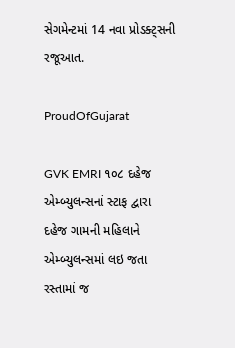સેગમેન્ટમાં 14 નવા પ્રોડક્ટ્સની રજૂઆત.

ProudOfGujarat

GVK EMRI ૧૦૮ દહેજ એમ્બ્યુલન્સનાં સ્ટાફ દ્વારા દહેજ ગામની મહિલાને એમ્બ્યુલન્સમાં લઇ જતા રસ્તામાં જ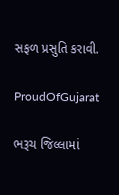સફળ પ્રસુતિ કરાવી.

ProudOfGujarat

ભરૂચ જિલ્લામાં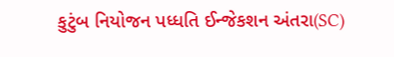કુટુંબ નિયોજન પધ્ધતિ ઈન્જેકશન અંતરા(SC)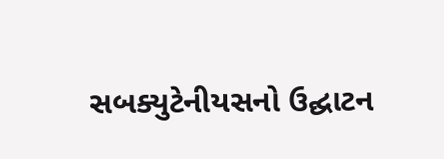સબક્યુટેનીયસનો ઉદ્ઘાટન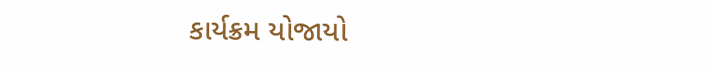કાર્યક્રમ યોજાયો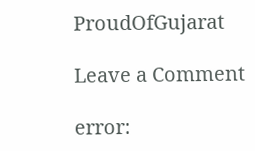ProudOfGujarat

Leave a Comment

error: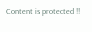Content is protected !!